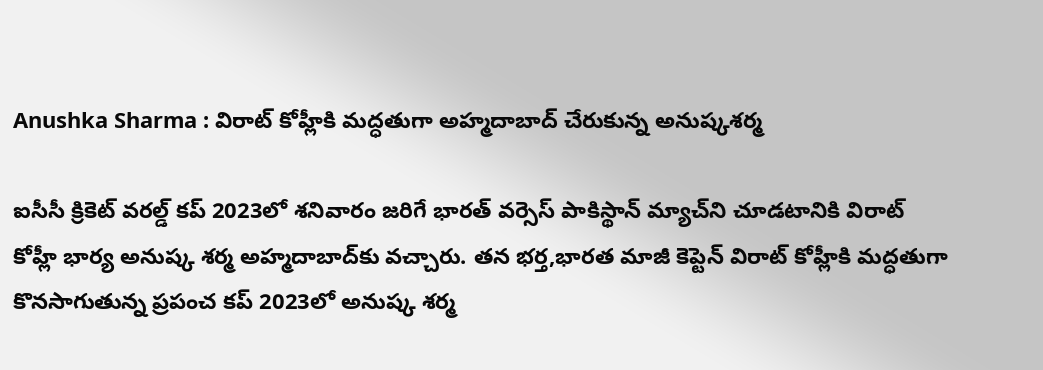Anushka Sharma : విరాట్ కోహ్లీకి మద్ధతుగా అహ్మదాబాద్ చేరుకున్న అనుష్కశర్మ

ఐసీసీ క్రికెట్ వరల్డ్ కప్ 2023లో శనివారం జరిగే భారత్ వర్సెస్ పాకిస్థాన్ మ్యాచ్‌ని చూడటానికి విరాట్ కోహ్లీ భార్య అనుష్క శర్మ అహ్మదాబాద్‌కు వచ్చారు. తన భర్త,భారత మాజీ కెప్టెన్ విరాట్ కోహ్లీకి మద్ధతుగా కొనసాగుతున్న ప్రపంచ కప్ 2023లో అనుష్క శర్మ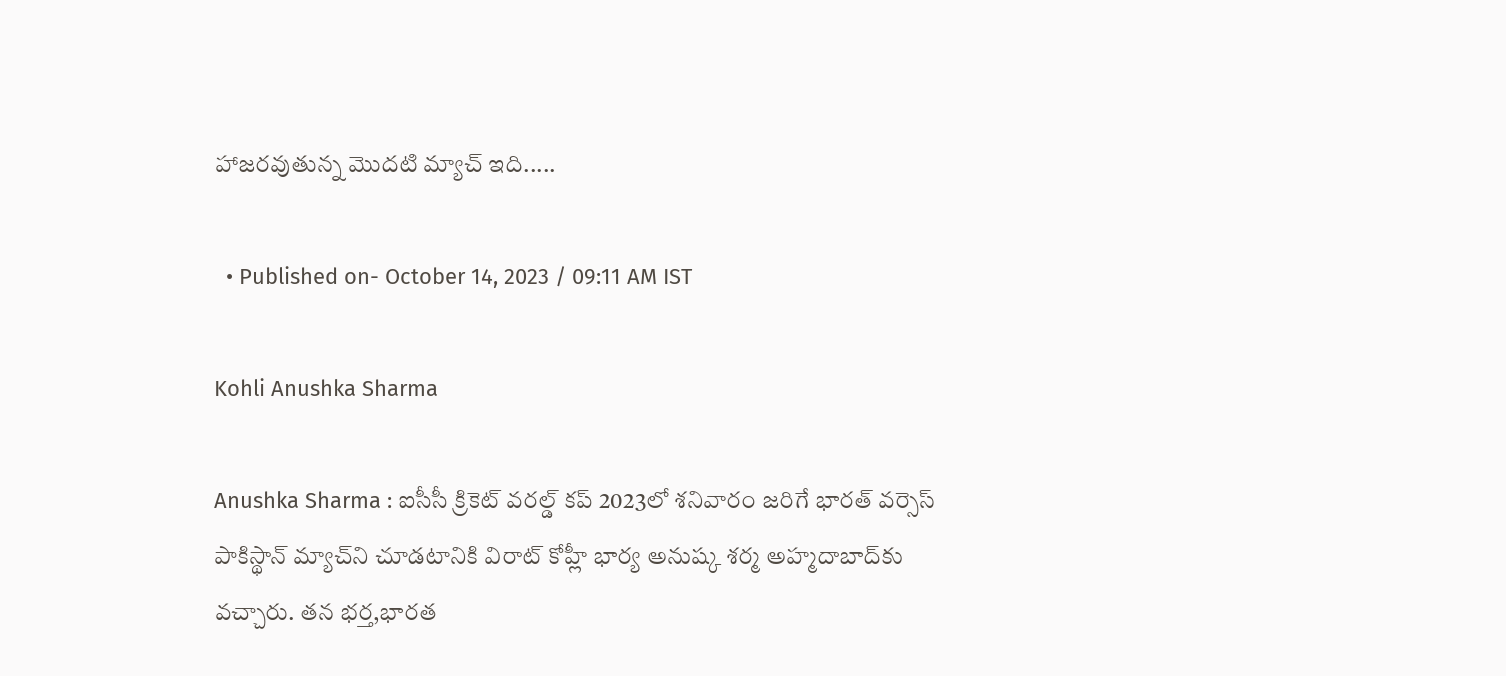హాజరవుతున్న మొదటి మ్యాచ్ ఇది.....

  • Published on- October 14, 2023 / 09:11 AM IST

Kohli Anushka Sharma

Anushka Sharma : ఐసీసీ క్రికెట్ వరల్డ్ కప్ 2023లో శనివారం జరిగే భారత్ వర్సెస్ పాకిస్థాన్ మ్యాచ్‌ని చూడటానికి విరాట్ కోహ్లీ భార్య అనుష్క శర్మ అహ్మదాబాద్‌కు వచ్చారు. తన భర్త,భారత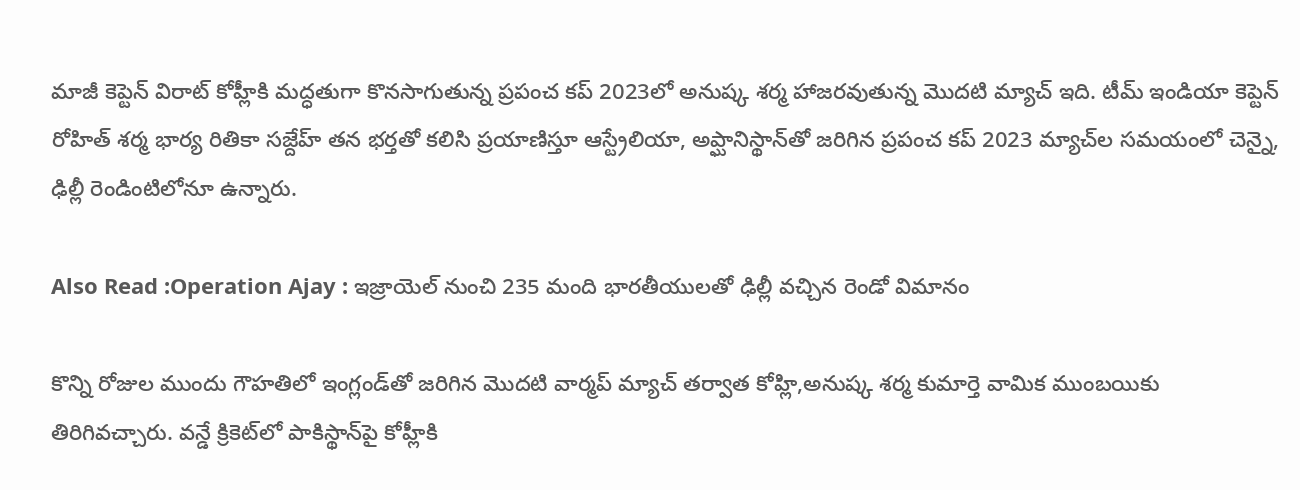మాజీ కెప్టెన్ విరాట్ కోహ్లీకి మద్ధతుగా కొనసాగుతున్న ప్రపంచ కప్ 2023లో అనుష్క శర్మ హాజరవుతున్న మొదటి మ్యాచ్ ఇది. టీమ్ ఇండియా కెప్టెన్ రోహిత్ శర్మ భార్య రితికా సజ్దేహ్ తన భర్తతో కలిసి ప్రయాణిస్తూ ఆస్ట్రేలియా, అప్ఘానిస్థాన్‌తో జరిగిన ప్రపంచ కప్ 2023 మ్యాచ్‌ల సమయంలో చెన్నై, ఢిల్లీ రెండింటిలోనూ ఉన్నారు.

Also Read :Operation Ajay : ఇజ్రాయెల్ నుంచి 235 మంది భారతీయులతో ఢిల్లీ వచ్చిన రెండో విమానం

కొన్ని రోజుల ముందు గౌహతిలో ఇంగ్లండ్‌తో జరిగిన మొదటి వార్మప్ మ్యాచ్ తర్వాత కోహ్లి,అనుష్క శర్మ కుమార్తె వామిక ముంబయికు తిరిగివచ్చారు. వన్డే క్రికెట్‌లో పాకిస్థాన్‌పై కోహ్లీకి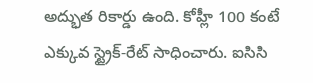అద్భుత రికార్డు ఉంది. కోహ్లీ 100 కంటే ఎక్కువ స్ట్రైక్-రేట్‌ సాధించారు. ఐసిసి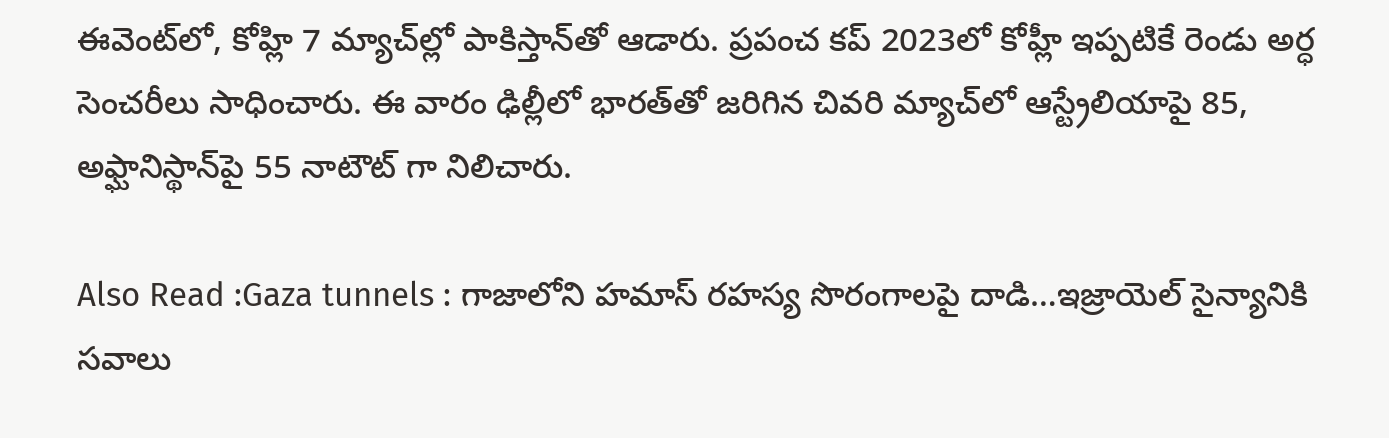ఈవెంట్‌లో, కోహ్లి 7 మ్యాచ్‌ల్లో పాకిస్తాన్‌తో ఆడారు. ప్రపంచ కప్ 2023లో కోహ్లీ ఇప్పటికే రెండు అర్ధ సెంచరీలు సాధించారు. ఈ వారం ఢిల్లీలో భారత్‌తో జరిగిన చివరి మ్యాచ్‌లో ఆస్ట్రేలియాపై 85, అఫ్ఘానిస్థాన్‌పై 55 నాటౌట్ గా నిలిచారు.

Also Read :Gaza tunnels : గాజాలోని హమాస్ రహస్య సొరంగాలపై దాడి…ఇజ్రాయెల్‌ సైన్యానికి సవాలు